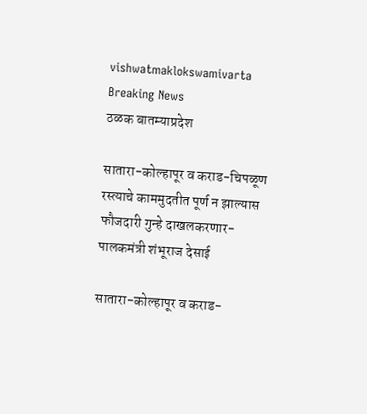vishwatmaklokswamivarta
Breaking News
ठळक बातम्याप्रदेश

सातारा-कोल्हापूर व कराड-चिपळूण रस्त्याचे काममुदतीत पूर्ण न झाल्यास फौजदारी गुन्हे दाखलकरणार- पालकमंत्री शंभूराज देसाई

सातारा-कोल्हापूर व कराड-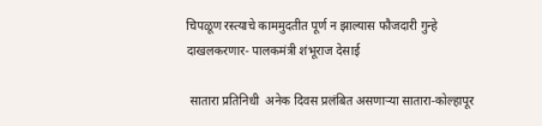चिपळूण रस्त्याचे काममुदतीत पूर्ण न झाल्यास फौजदारी गुन्हे दाखलकरणार- पालकमंत्री शंभूराज देसाई

 सातारा प्रतिनिधी  अनेक दिवस प्रलंबित असणाऱ्या सातारा-कोल्हापूर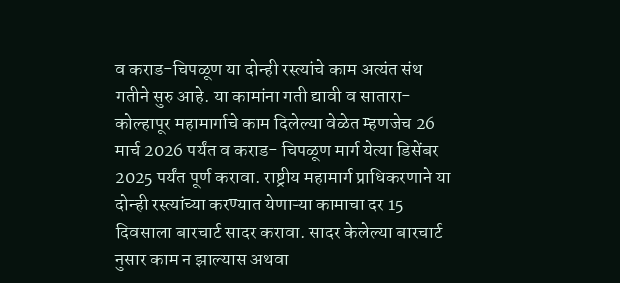व कराड-चिपळूण या दोन्ही रस्त्यांचे काम अत्यंत संथ गतीने सुरु आहे. या कामांना गती द्यावी व सातारा-कोल्हापूर महामार्गाचे काम दिलेल्या वेळेत म्हणजेच 26 मार्च 2026 पर्यंत व कराड- चिपळूण मार्ग येत्या डिसेंबर 2025 पर्यंत पूर्ण करावा. राष्ट्रीय महामार्ग प्राधिकरणाने या दोन्ही रस्त्यांच्या करण्यात येणाऱ्या कामाचा दर 15 दिवसाला बारचार्ट सादर करावा. सादर केलेल्या बारचार्ट नुसार काम न झाल्यास अथवा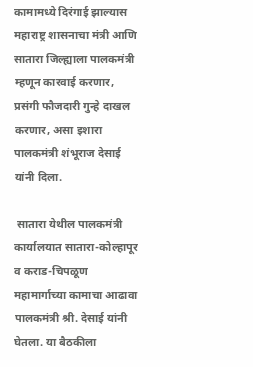कामामध्ये दिरंगाई झाल्यास महाराष्ट्र शासनाचा मंत्री आणि सातारा जिल्ह्याला पालकमंत्री म्हणून कारवाई करणार, प्रसंगी फौजदारी गुन्हे दाखल करणार, असा इशारा पालकमंत्री शंभूराज देसाई यांनी दिला.

 सातारा येथील पालकमंत्री कार्यालयात सातारा-कोल्हापूर व कराड-चिपळूण महामार्गाच्या कामाचा आढावा पालकमंत्री श्री. देसाई यांनी घेतला. या बैठकीला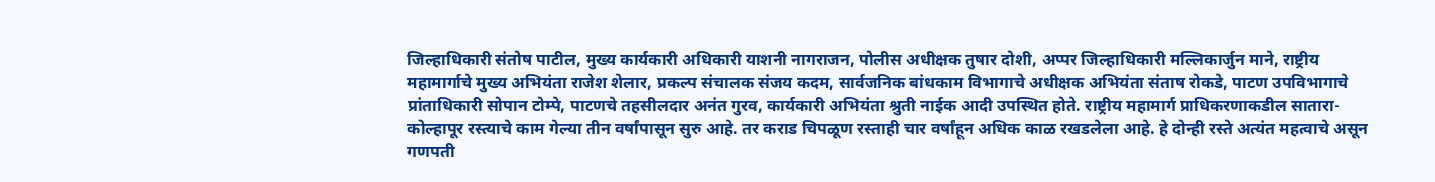जिल्हाधिकारी संतोष पाटील, मुख्य कार्यकारी अधिकारी याशनी नागराजन, पोलीस अधीक्षक तुषार दोशी, अप्पर जिल्हाधिकारी मल्लिकार्जुन माने, राष्ट्रीय महामार्गाचे मुख्य अभियंता राजेश शेलार, प्रकल्प संचालक संजय कदम, सार्वजनिक बांधकाम विभागाचे अधीक्षक अभियंता संताष रोकडे, पाटण उपविभागाचे प्रांताधिकारी सोपान टोम्पे, पाटणचे तहसीलदार अनंत गुरव, कार्यकारी अभियंता श्रुती नाईक आदी उपस्थित होते. राष्ट्रीय महामार्ग प्राधिकरणाकडील सातारा-कोल्हापूर रस्त्याचे काम गेल्या तीन वर्षांपासून सुरु आहे. तर कराड चिपळूण रस्ताही चार वर्षांहून अधिक काळ रखडलेला आहे. हे दोन्ही रस्ते अत्यंत महत्वाचे असून गणपती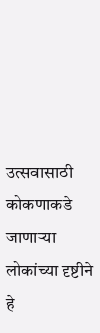उत्सवासाठी कोकणाकडे जाणाऱ्या लोकांच्या दृष्टीने हे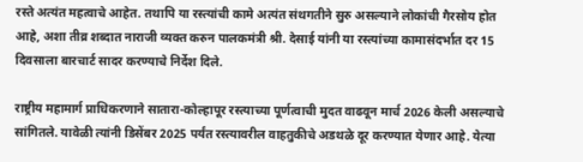रस्ते अत्यंत महत्वाचे आहेत. तथापि या रस्त्यांची कामे अत्यंत संथगतीने सुरु असल्याने लोकांची गैरसोय होत आहे, अशा तीव्र शब्दात नाराजी व्यक्त करुन पालकमंत्री श्री. देसाई यांनी या रस्त्यांच्या कामासंदर्भात दर 15 दिवसाला बारचार्ट सादर करण्याचे निर्देश दिले.

राष्ट्रीय महामार्ग प्राधिकरणाने सातारा-कोल्हापूर रस्त्याच्या पूर्णत्वाची मुदत वाढवून मार्च 2026 केली असल्याचे सांगितले. यावेळी त्यांनी डिसेंबर 2025 पर्यंत रस्त्यावरील वाहतुकीचे अडथळे दूर करण्यात येणार आहे. येत्या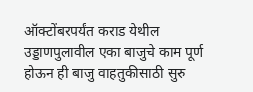ऑक्टोंबरपर्यंत कराड येथील उड्डाणपुलावील एका बाजुचे काम पूर्ण होऊन ही बाजु वाहतुकीसाठी सुरु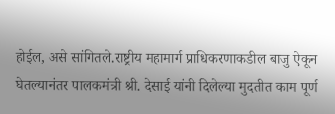होईल, असे सांगितले.राष्ट्रीय महामार्ग प्राधिकरणाकडील बाजु ऐकून घेतल्यानंतर पालकमंत्री श्री. देसाई यांनी दिलेल्या मुदतीत काम पूर्ण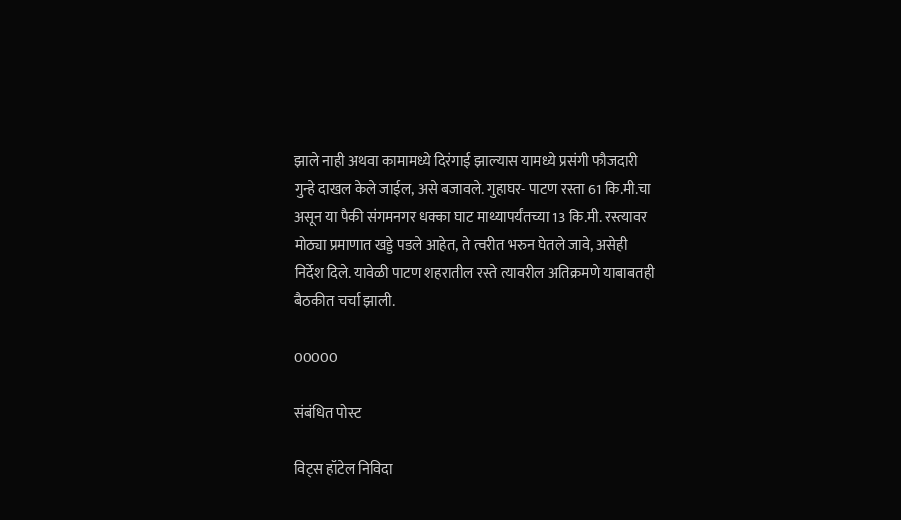झाले नाही अथवा कामामध्ये दिरंगाई झाल्यास यामध्ये प्रसंगी फौजदारी गुन्हे दाखल केले जाईल, असे बजावले. गुहाघर- पाटण रस्ता 61 कि.मी.चा असून या पैकी संगमनगर धक्का घाट माथ्यापर्यंतच्या 13 कि.मी. रस्त्यावर मोठ्या प्रमाणात खड्डे पडले आहेत, ते त्वरीत भरुन घेतले जावे, असेही निर्देश दिले. यावेळी पाटण शहरातील रस्ते त्यावरील अतिक्रमणे याबाबतही बैठकीत चर्चा झाली.

00000

संबंधित पोस्ट

विट्स हॉटेल निविदा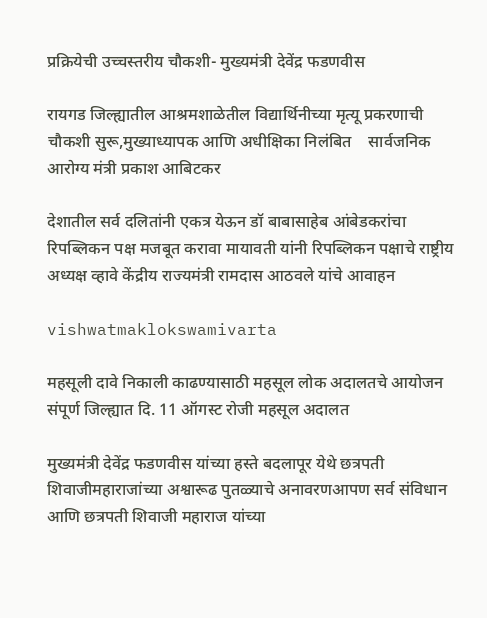प्रक्रियेची उच्चस्तरीय चौकशी- मुख्यमंत्री देवेंद्र फडणवीस

रायगड जिल्ह्यातील आश्रमशाळेतील विद्यार्थिनीच्या मृत्यू प्रकरणाची चौकशी सुरू,मुख्याध्यापक आणि अधीक्षिका निलंबित    सार्वजनिक आरोग्य मंत्री प्रकाश आबिटकर

देशातील सर्व दलितांनी एकत्र येऊन डॉ बाबासाहेब आंबेडकरांचा रिपब्लिकन पक्ष मजबूत करावा मायावती यांनी रिपब्लिकन पक्षाचे राष्ट्रीय अध्यक्ष व्हावे केंद्रीय राज्यमंत्री रामदास आठवले यांचे आवाहन

vishwatmaklokswamivarta

महसूली दावे निकाली काढण्यासाठी महसूल लोक अदालतचे आयोजन संपूर्ण जिल्ह्यात दि. 11 ऑगस्ट रोजी महसूल अदालत

मुख्यमंत्री देवेंद्र फडणवीस यांच्या हस्ते बदलापूर येथे छत्रपती शिवाजीमहाराजांच्या अश्वारूढ पुतळ्याचे अनावरणआपण सर्व संविधान आणि छत्रपती शिवाजी महाराज यांच्या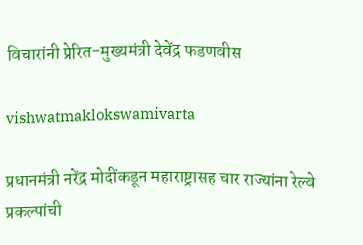विचारांनी प्रेरित-मुख्यमंत्री देवेंद्र फडणवीस

vishwatmaklokswamivarta

प्रधानमंत्री नरेंद्र मोदींकडून महाराष्ट्रासह चार राज्यांना रेल्वे प्रकल्पांची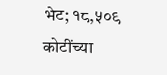भेट; १८,५०९ कोटींच्या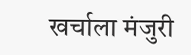खर्चाला मंजुरी